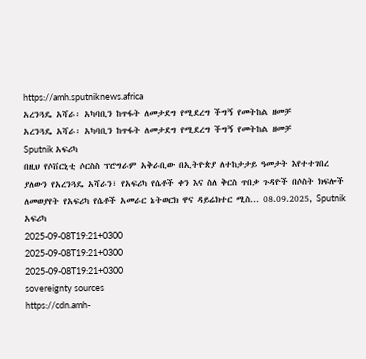https://amh.sputniknews.africa
አረንጓዴ አሻራ፡ አካባቢን ከጥፋት ለመታደግ የሚደረግ ችግኝ የመትከል ዘመቻ
አረንጓዴ አሻራ፡ አካባቢን ከጥፋት ለመታደግ የሚደረግ ችግኝ የመትከል ዘመቻ
Sputnik አፍሪካ
በዚህ የሶቨርኒቲ ሶርስስ ፕሮግራም አቅራቢው በኢትዮጵያ ለተከታታይ ዓመታት እየተተገበረ ያለውን የአረንጓዴ አሻራን፣ የአፍሪካ የሴቶች ቀን እና ስለ ቅርስ ጥበቃ ጉዳዮች በሶስት ክፍሎች ለመወያየት የአፍሪካ የሴቶች አመራር ኔትወርክ ዋና ዳይሬክተር ሚስ... 08.09.2025, Sputnik አፍሪካ
2025-09-08T19:21+0300
2025-09-08T19:21+0300
2025-09-08T19:21+0300
sovereignty sources
https://cdn.amh-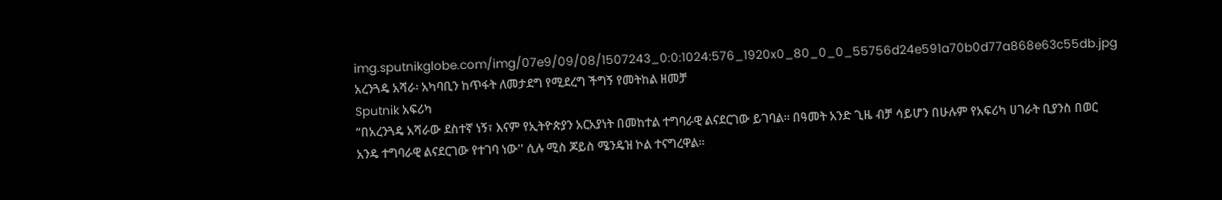img.sputnikglobe.com/img/07e9/09/08/1507243_0:0:1024:576_1920x0_80_0_0_55756d24e591a70b0d77a868e63c55db.jpg
አረንጓዴ አሻራ፡ አካባቢን ከጥፋት ለመታደግ የሚደረግ ችግኝ የመትከል ዘመቻ
Sputnik አፍሪካ
“በአረንጓዴ አሻራው ደስተኛ ነኝ፣ እናም የኢትዮጵያን አርአያነት በመከተል ተግባራዊ ልናደርገው ይገባል። በዓመት አንድ ጊዜ ብቻ ሳይሆን በሁሉም የአፍሪካ ሀገራት ቢያንስ በወር አንዴ ተግባራዊ ልናደርገው የተገባ ነው'' ሲሉ ሚስ ጆይስ ሜንዴዝ ኮል ተናግረዋል።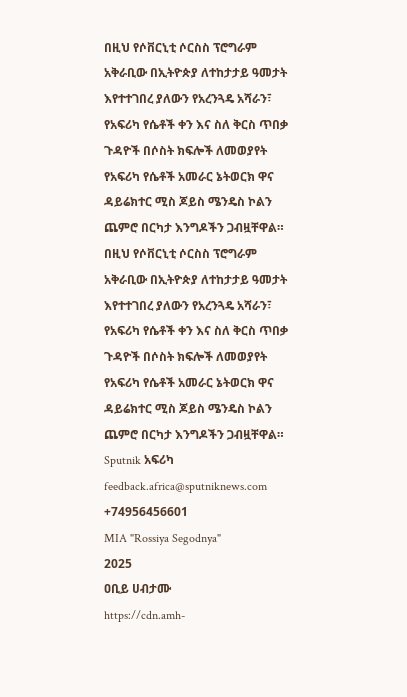በዚህ የሶቨርኒቲ ሶርስስ ፕሮግራም አቅራቢው በኢትዮጵያ ለተከታታይ ዓመታት እየተተገበረ ያለውን የአረንጓዴ አሻራን፣ የአፍሪካ የሴቶች ቀን እና ስለ ቅርስ ጥበቃ ጉዳዮች በሶስት ክፍሎች ለመወያየት የአፍሪካ የሴቶች አመራር ኔትወርክ ዋና ዳይሬክተር ሚስ ጆይስ ሜንዴስ ኮልን ጨምሮ በርካታ እንግዶችን ጋብዟቸዋል።
በዚህ የሶቨርኒቲ ሶርስስ ፕሮግራም አቅራቢው በኢትዮጵያ ለተከታታይ ዓመታት እየተተገበረ ያለውን የአረንጓዴ አሻራን፣ የአፍሪካ የሴቶች ቀን እና ስለ ቅርስ ጥበቃ ጉዳዮች በሶስት ክፍሎች ለመወያየት የአፍሪካ የሴቶች አመራር ኔትወርክ ዋና ዳይሬክተር ሚስ ጆይስ ሜንዴስ ኮልን ጨምሮ በርካታ እንግዶችን ጋብዟቸዋል።
Sputnik አፍሪካ
feedback.africa@sputniknews.com
+74956456601
MIA "Rossiya Segodnya"
2025
ዐቢይ ሀብታሙ
https://cdn.amh-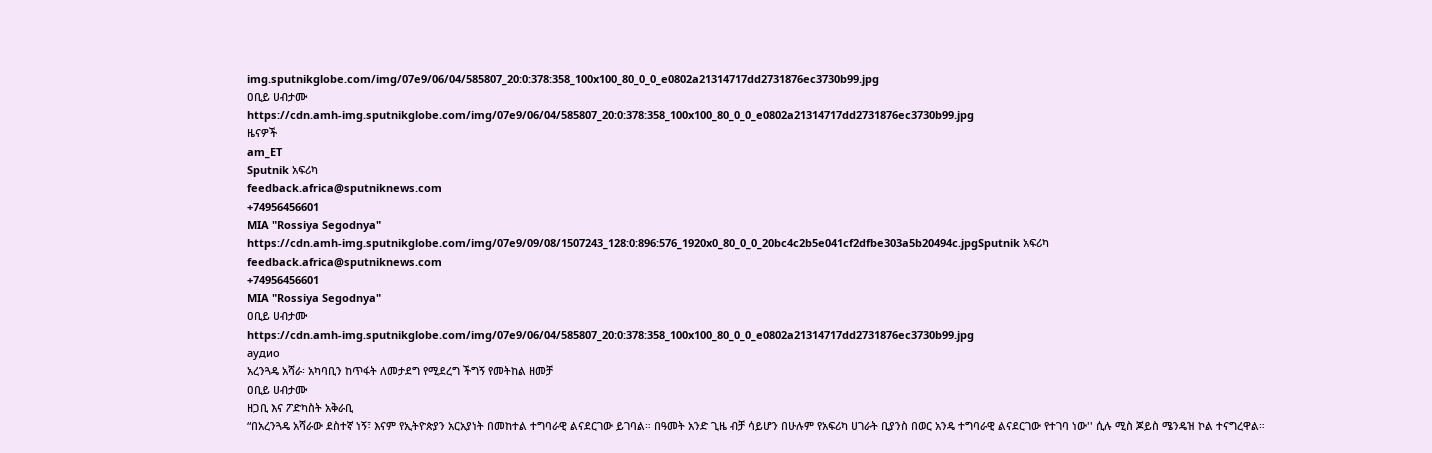img.sputnikglobe.com/img/07e9/06/04/585807_20:0:378:358_100x100_80_0_0_e0802a21314717dd2731876ec3730b99.jpg
ዐቢይ ሀብታሙ
https://cdn.amh-img.sputnikglobe.com/img/07e9/06/04/585807_20:0:378:358_100x100_80_0_0_e0802a21314717dd2731876ec3730b99.jpg
ዜናዎች
am_ET
Sputnik አፍሪካ
feedback.africa@sputniknews.com
+74956456601
MIA "Rossiya Segodnya"
https://cdn.amh-img.sputnikglobe.com/img/07e9/09/08/1507243_128:0:896:576_1920x0_80_0_0_20bc4c2b5e041cf2dfbe303a5b20494c.jpgSputnik አፍሪካ
feedback.africa@sputniknews.com
+74956456601
MIA "Rossiya Segodnya"
ዐቢይ ሀብታሙ
https://cdn.amh-img.sputnikglobe.com/img/07e9/06/04/585807_20:0:378:358_100x100_80_0_0_e0802a21314717dd2731876ec3730b99.jpg
аудио
አረንጓዴ አሻራ፡ አካባቢን ከጥፋት ለመታደግ የሚደረግ ችግኝ የመትከል ዘመቻ
ዐቢይ ሀብታሙ
ዘጋቢ እና ፖድካስት አቅራቢ
“በአረንጓዴ አሻራው ደስተኛ ነኝ፣ እናም የኢትዮጵያን አርአያነት በመከተል ተግባራዊ ልናደርገው ይገባል። በዓመት አንድ ጊዜ ብቻ ሳይሆን በሁሉም የአፍሪካ ሀገራት ቢያንስ በወር አንዴ ተግባራዊ ልናደርገው የተገባ ነው'' ሲሉ ሚስ ጆይስ ሜንዴዝ ኮል ተናግረዋል።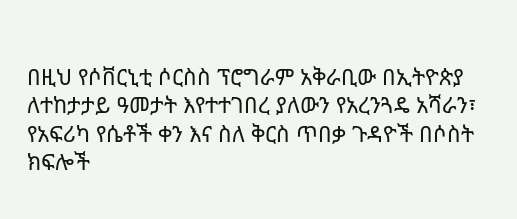በዚህ የሶቨርኒቲ ሶርስስ ፕሮግራም አቅራቢው በኢትዮጵያ ለተከታታይ ዓመታት እየተተገበረ ያለውን የአረንጓዴ አሻራን፣ የአፍሪካ የሴቶች ቀን እና ስለ ቅርስ ጥበቃ ጉዳዮች በሶስት ክፍሎች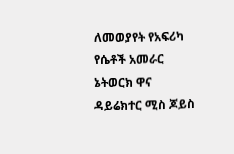ለመወያየት የአፍሪካ የሴቶች አመራር ኔትወርክ ዋና ዳይሬክተር ሚስ ጆይስ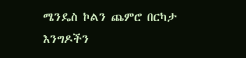ሜንዴስ ኮልን ጨምሮ በርካታ እንግዶችን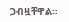ጋብዟቸዋል።